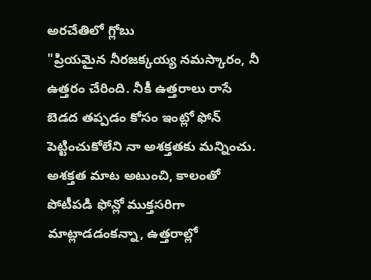అరచేతిలో గ్లోబు
"ప్రియమైన నీరజక్కయ్య నమస్కారం, నీ ఉత్తరం చేరింది. నీకీ ఉత్తరాలు రాసే బెడద తప్పడం కోసం ఇంట్లో ఫోన్ పెట్టించుకోలేని నా అశక్తతకు మన్నించు. అశక్తత మాట అటుంచి, కాలంతో పోటీపడి ఫోన్లో ముక్తసరిగా మాట్లాడడంకన్నా, ఉత్తరాల్లో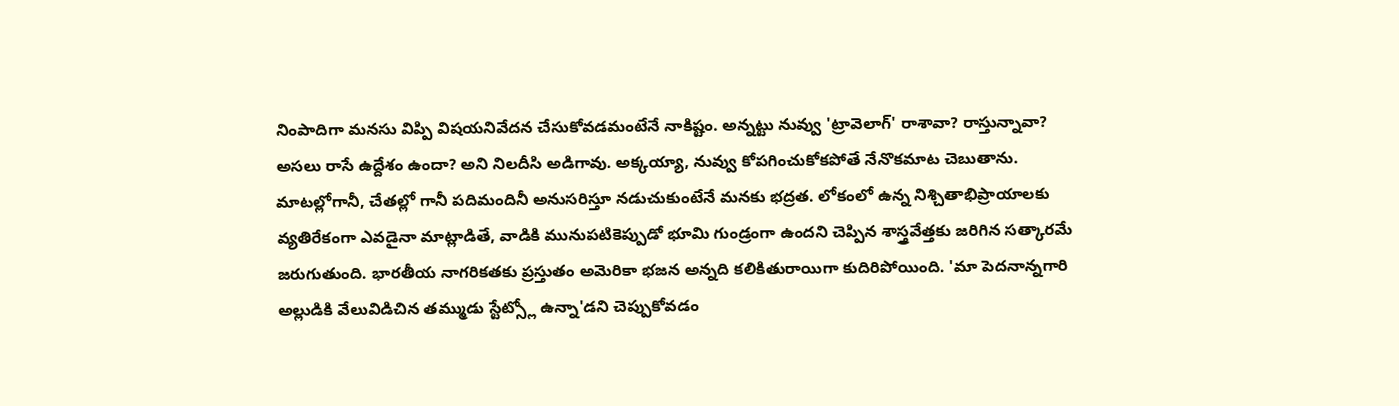నింపాదిగా మనసు విప్పి విషయనివేదన చేసుకోవడమంటేనే నాకిష్టం. అన్నట్టు నువ్వు 'ట్రావెలాగ్' రాశావా? రాస్తున్నావా? అసలు రాసే ఉద్దేశం ఉందా? అని నిలదీసి అడిగావు. అక్కయ్యా, నువ్వు కోపగించుకోకపోతే నేనొకమాట చెబుతాను. మాటల్లోగానీ, చేతల్లో గానీ పదిమందినీ అనుసరిస్తూ నడుచుకుంటేనే మనకు భద్రత. లోకంలో ఉన్న నిశ్చితాభిప్రాయాలకు వ్యతిరేకంగా ఎవడైనా మాట్లాడితే, వాడికి మునుపటికెప్పుడో భూమి గుండ్రంగా ఉందని చెప్పిన శాస్త్రవేత్తకు జరిగిన సత్కారమే జరుగుతుంది. భారతీయ నాగరికతకు ప్రస్తుతం అమెరికా భజన అన్నది కలికితురాయిగా కుదిరిపోయింది. 'మా పెదనాన్నగారి అల్లుడికి వేలువిడిచిన తమ్ముడు స్టేట్స్లో ఉన్నా'డని చెప్పుకోవడం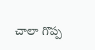చాలా గొప్ప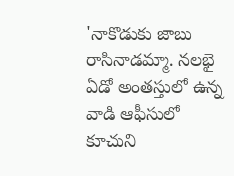'నాకొడుకు జాబు రాసినాడమ్మా. నలభై ఏడో అంతస్తులో ఉన్న వాడి ఆఫీసులో కూచుని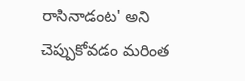రాసినాడంట' అని చెప్పుకోవడం మరింత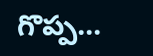గొప్ప...